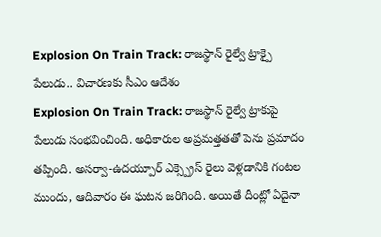Explosion On Train Track: రాజస్థాన్ రైల్వే ట్రాక్పై పేలుడు.. విచారణకు సీఎం ఆదేశం
Explosion On Train Track: రాజస్థాన్ రైల్వే ట్రాకుపై పేలుడు సంభవించింది. అధికారుల అప్రమత్తతతో పెను ప్రమాదం తప్పింది. అసర్వా-ఉదయ్పూర్ ఎక్స్ప్రెస్ రైలు వెళ్లడానికి గంటల ముందు, ఆదివారం ఈ ఘటన జరిగింది. అయితే దీంట్లో ఏదైనా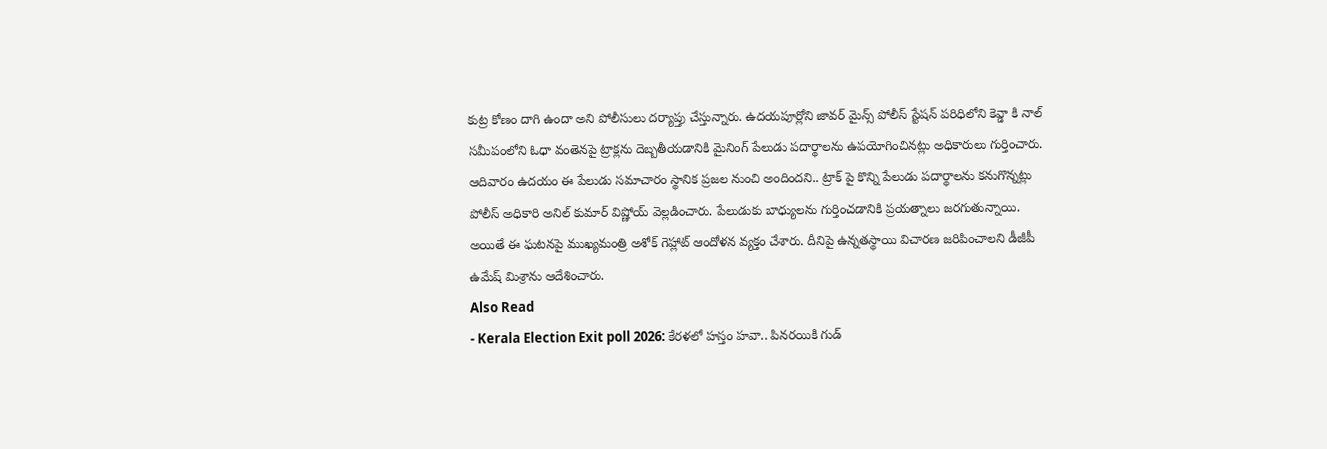కుట్ర కోణం దాగి ఉందా అని పోలీసులు దర్యాప్తు చేస్తున్నారు. ఉదయపూర్లోని జావర్ మైన్స్ పోలీస్ స్టేషన్ పరిధిలోని కెవ్డా కి నాల్ సమీపంలోని ఓధా వంతెనపై ట్రాక్లను దెబ్బతీయడానికి మైనింగ్ పేలుడు పదార్థాలను ఉపయోగించినట్లు అధికారులు గుర్తించారు.
ఆదివారం ఉదయం ఈ పేలుడు సమాచారం స్థానిక ప్రజల నుంచి అందిందని.. ట్రాక్ పై కొన్ని పేలుడు పదార్థాలను కనుగొన్నట్లు పోలీస్ అధికారి అనిల్ కుమార్ విష్ణోయ్ వెల్లడించారు. పేలుడుకు బాధ్యులను గుర్తించడానికి ప్రయత్నాలు జరగుతున్నాయి. అయితే ఈ ఘటనపై ముఖ్యమంత్రి అశోక్ గెహ్లాట్ ఆందోళన వ్యక్తం చేశారు. దీనిపై ఉన్నతస్థాయి విచారణ జరిపించాలని డీజీపీ ఉమేష్ మిశ్రాను ఆదేశించారు.
Also Read
- Kerala Election Exit poll 2026: కేరళలో హస్తం హవా.. పినరయికి గుడ్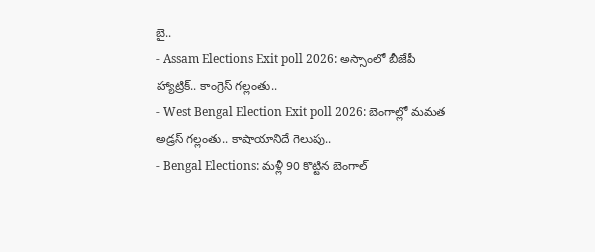బై..
- Assam Elections Exit poll 2026: అస్సాంలో బీజేపీ హ్యాట్రిక్.. కాంగ్రెస్ గల్లంతు..
- West Bengal Election Exit poll 2026: బెంగాల్లో మమత అడ్రస్ గల్లంతు.. కాషాయానిదే గెలుపు..
- Bengal Elections: మళ్లీ 90 కొట్టిన బెంగాల్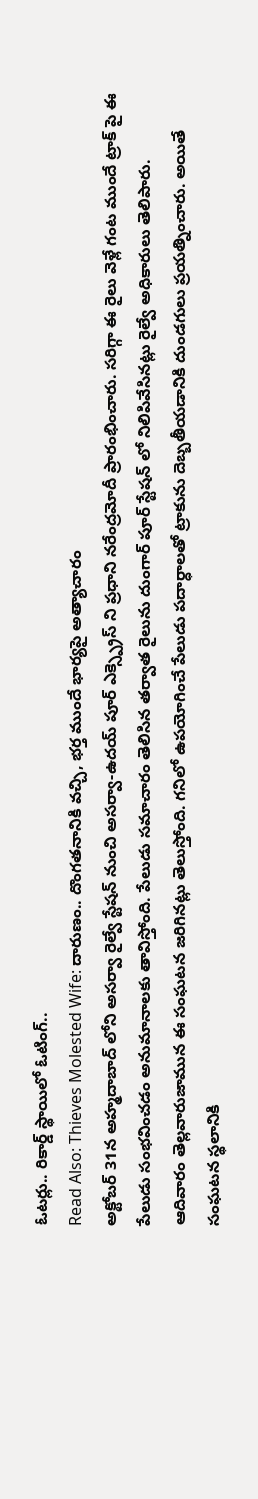ఓటర్లు.. రికార్డ్ స్థాయిలో ఓటింగ్..
Read Also: Thieves Molested Wife: దారుణం.. దొంగతనానికి వచ్చి, భర్త ముందే భార్యపై అత్యాచారం
అక్టోబర్ 31న అహ్మదాబాద్ లోని అసర్వా రైల్వే స్టేషన్ నుంచి అసర్వా-ఉదయ్ పూర్ ఎక్స్ప్రెస్ ని ప్రధాని నరేంద్రమోదీ ప్రారంభించారు. సరిగ్గా ఈ రైలు వెళ్లే గంట ముందే ట్రాక్ పై ఈ పేలుడు సంభవించడం అనుమానాలకు తావిస్తోంది. పేలుడు సమాచారం తెలిసిన తర్వాత రైలును దుంగార్ పూర్ స్టేషన్ లో నిలిపివేసినట్లు రైల్వే అధికారులు తెలిపారు.
ఆదివారం తెల్లవారుజామున ఈ సంఘటన జరిగినట్లు తెలుస్తోంది. గనిలో ఉపయోగించే పేలుడు పదార్ధాలతో ట్రాకును దెబ్బతీయడానికి దుండగులు ప్రయత్నించారు. అయితే సంఘటన స్థలానికి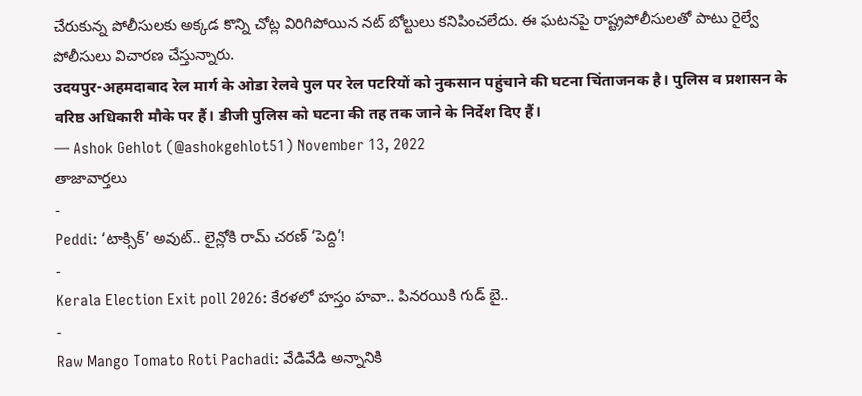చేరుకున్న పోలీసులకు అక్కడ కొన్ని చోట్ల విరిగిపోయిన నట్ బోల్టులు కనిపించలేదు. ఈ ఘటనపై రాష్ట్రపోలీసులతో పాటు రైల్వే పోలీసులు విచారణ చేస్తున్నారు.
उदयपुर-अहमदाबाद रेल मार्ग के ओडा रेलवे पुल पर रेल पटरियों को नुकसान पहुंचाने की घटना चिंताजनक है। पुलिस व प्रशासन के वरिष्ठ अधिकारी मौके पर हैं। डीजी पुलिस को घटना की तह तक जाने के निर्देश दिए हैं।
— Ashok Gehlot (@ashokgehlot51) November 13, 2022
తాజావార్తలు
-
Peddi: ‘టాక్సిక్’ అవుట్.. లైన్లోకి రామ్ చరణ్ ‘పెద్ది’!
-
Kerala Election Exit poll 2026: కేరళలో హస్తం హవా.. పినరయికి గుడ్ బై..
-
Raw Mango Tomato Roti Pachadi: వేడివేడి అన్నానికి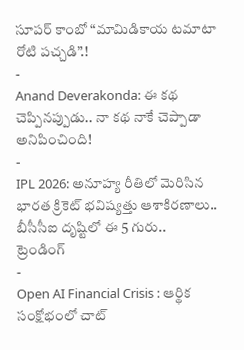సూపర్ కాంబో “మామిడికాయ టమాటా రోటి పచ్చడి”.!
-
Anand Deverakonda: ఈ కథ చెప్పినప్పుడు.. నా కథ నాకే చెప్పాడా అనిపించింది!
-
IPL 2026: అనూహ్య రీతిలో మెరిసిన భారత క్రికెట్ భవిష్యత్తు ఆశాకిరణాలు.. బీసీసీఐ దృష్టిలో ఈ 5 గురు..
ట్రెండింగ్
-
Open AI Financial Crisis : ఆర్థిక సంక్షోభంలో చాట్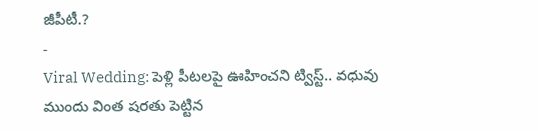జీపీటీ.?
-
Viral Wedding: పెళ్లి పీటలపై ఊహించని ట్విస్ట్.. వధువు ముందు వింత షరతు పెట్టిన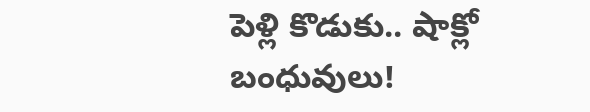పెళ్లి కొడుకు.. షాక్లో బంధువులు!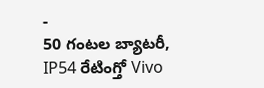-
50 గంటల బ్యాటరీ, IP54 రేటింగ్తో Vivo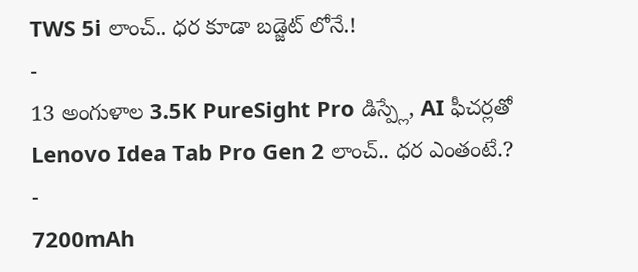TWS 5i లాంచ్.. ధర కూడా బడ్జెట్ లోనే.!
-
13 అంగుళాల 3.5K PureSight Pro డిస్ప్లే, AI ఫీచర్లతో Lenovo Idea Tab Pro Gen 2 లాంచ్.. ధర ఎంతంటే.?
-
7200mAh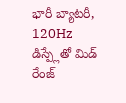భారీ బ్యాటరీ, 120Hz డిస్ప్లేతో మిడ్ రేంజ్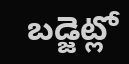బడ్జెట్లో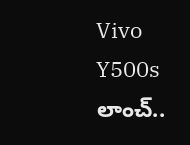Vivo Y500s లాంచ్..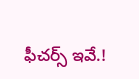ఫీచర్స్ ఇవే.!